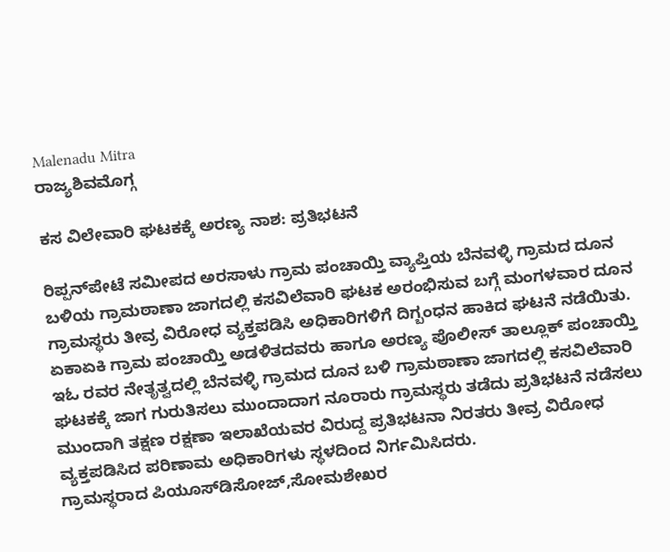Malenadu Mitra
ರಾಜ್ಯಶಿವಮೊಗ್ಗ

ಕಸ ವಿಲೇವಾರಿ ಘಟಕಕ್ಕೆ ಅರಣ್ಯ ನಾಶ: ಪ್ರತಿಭಟನೆ

ರಿಪ್ಪನ್‍ಪೇಟೆ ಸಮೀಪದ ಅರಸಾಳು ಗ್ರಾಮ ಪಂಚಾಯ್ತಿ ವ್ಯಾಪ್ತಿಯ ಬೆನವಳ್ಳಿ ಗ್ರಾಮದ ದೂನ ಬಳಿಯ ಗ್ರಾಮಠಾಣಾ ಜಾಗದಲ್ಲಿ ಕಸವಿಲೆವಾರಿ ಘಟಕ ಅರಂಭಿಸುವ ಬಗ್ಗೆ ಮಂಗಳವಾರ ದೂನ ಗ್ರಾಮಸ್ಥರು ತೀವ್ರ ವಿರೋಧ ವ್ಯಕ್ತಪಡಿಸಿ ಅಧಿಕಾರಿಗಳಿಗೆ ದಿಗ್ಬಂಧನ ಹಾಕಿದ ಘಟನೆ ನಡೆಯಿತು.
ಏಕಾಏಕಿ ಗ್ರಾಮ ಪಂಚಾಯ್ತಿ ಅಡಳಿತದವರು ಹಾಗೂ ಅರಣ್ಯ ಪೊಲೀಸ್ ತಾಲ್ಲೂಕ್ ಪಂಚಾಯ್ತಿ ಇಓ ರವರ ನೇತೃತ್ವದಲ್ಲಿ ಬೆನವಳ್ಳಿ ಗ್ರಾಮದ ದೂನ ಬಳಿ ಗ್ರಾಮಠಾಣಾ ಜಾಗದಲ್ಲಿ ಕಸವಿಲೆವಾರಿ ಘಟಕಕ್ಕೆ ಜಾಗ ಗುರುತಿಸಲು ಮುಂದಾದಾಗ ನೂರಾರು ಗ್ರಾಮಸ್ಥರು ತಡೆದು ಪ್ರತಿಭಟನೆ ನಡೆಸಲು ಮುಂದಾಗಿ ತಕ್ಷಣ ರಕ್ಷಣಾ ಇಲಾಖೆಯವರ ವಿರುದ್ದ ಪ್ರತಿಭಟನಾ ನಿರತರು ತೀವ್ರ ವಿರೋಧ ವ್ಯಕ್ತಪಡಿಸಿದ ಪರಿಣಾಮ ಅಧಿಕಾರಿಗಳು ಸ್ಥಳದಿಂದ ನಿರ್ಗಮಿಸಿದರು.
ಗ್ರಾಮಸ್ಥರಾದ ಪಿಯೂಸ್‍ಡಿಸೋಜ್,ಸೋಮಶೇಖರ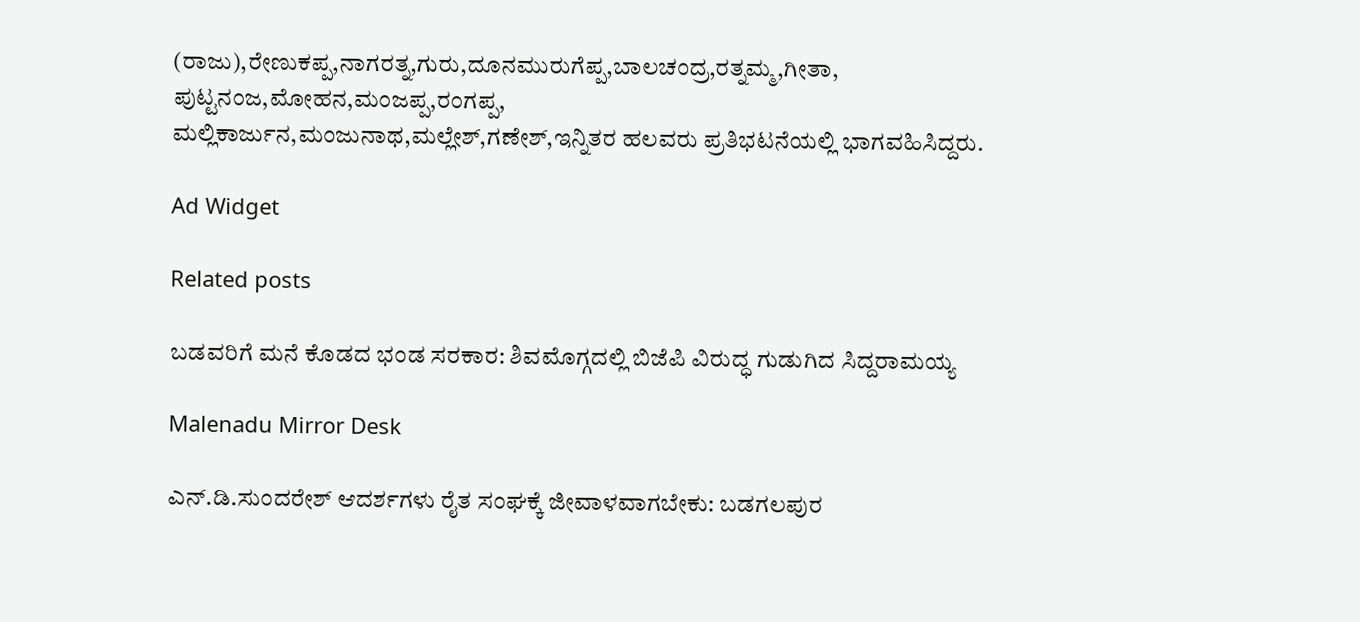(ರಾಜು),ರೇಣುಕಪ್ಪ,ನಾಗರತ್ನ,ಗುರು,ದೂನಮುರುಗೆಪ್ಪ,ಬಾಲಚಂದ್ರ,ರತ್ನಮ್ಮ,ಗೀತಾ, ಪುಟ್ಟನಂಜ,ಮೋಹನ,ಮಂಜಪ್ಪ,ರಂಗಪ್ಪ,
ಮಲ್ಲಿಕಾರ್ಜುನ,ಮಂಜುನಾಥ,ಮಲ್ಲೇಶ್,ಗಣೇಶ್,ಇನ್ನಿತರ ಹಲವರು ಪ್ರತಿಭಟನೆಯಲ್ಲಿ ಭಾಗವಹಿಸಿದ್ದರು.

Ad Widget

Related posts

ಬಡವರಿಗೆ ಮನೆ ಕೊಡದ ಭಂಡ ಸರಕಾರ: ಶಿವಮೊಗ್ಗದಲ್ಲಿ ಬಿಜೆಪಿ ವಿರುದ್ಧ ಗುಡುಗಿದ ಸಿದ್ದರಾಮಯ್ಯ

Malenadu Mirror Desk

ಎನ್.ಡಿ.ಸುಂದರೇಶ್ ಆದರ್ಶಗಳು ರೈತ ಸಂಘಕ್ಕೆ ಜೀವಾಳವಾಗಬೇಕು: ಬಡಗಲಪುರ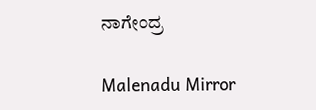ನಾಗೇಂದ್ರ

Malenadu Mirror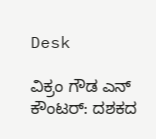Desk

ವಿಕ್ರಂ ಗೌಡ ಎನ್ ಕೌಂಟರ್: ದಶಕದ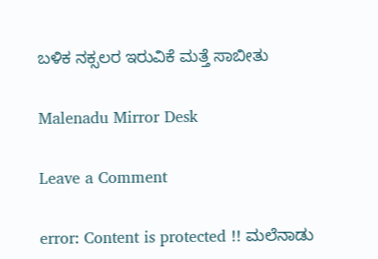ಬಳಿಕ ನಕ್ಸಲರ ಇರುವಿಕೆ ಮತ್ತೆ ಸಾಬೀತು

Malenadu Mirror Desk

Leave a Comment

error: Content is protected !! ಮಲೆನಾಡು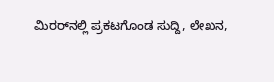ಮಿರರ್‌ನಲ್ಲಿ ಪ್ರಕಟಗೊಂಡ ಸುದ್ದಿ, ಲೇಖನ,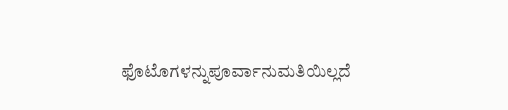ಫೊಟೊಗಳನ್ನುಪೂರ್ವಾನುಮತಿಯಿಲ್ಲದೆ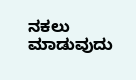ನಕಲು ಮಾಡುವುದು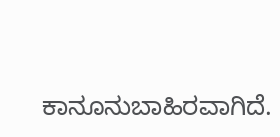ಕಾನೂನುಬಾಹಿರವಾಗಿದೆ.